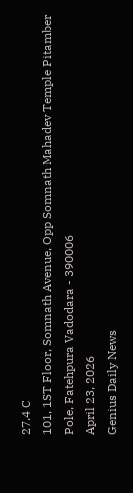27.4 C
101, 1ST Floor, Somnath Avenue, Opp Somnath Mahadev Temple Pitamber Pole, Fatehpura Vadodara - 390006
April 23, 2026
Genius Daily News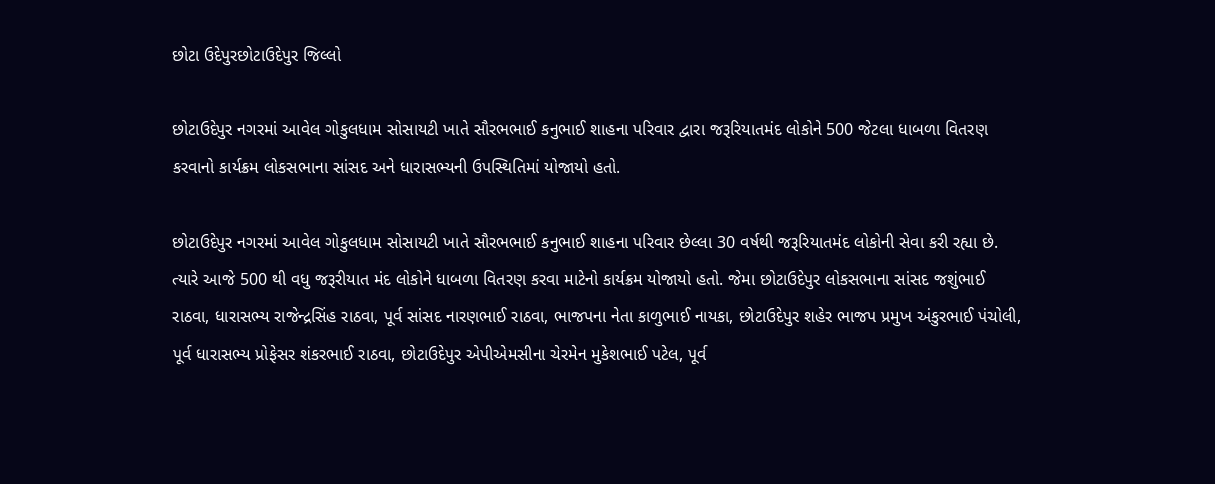છોટા ઉદેપુરછોટાઉદેપુર જિલ્લો

છોટાઉદેપુર નગરમાં આવેલ ગોકુલધામ સોસાયટી ખાતે સૌરભભાઈ કનુભાઈ શાહના પરિવાર દ્વારા જરૂરિયાતમંદ લોકોને 500 જેટલા ધાબળા વિતરણ કરવાનો કાર્યક્રમ લોકસભાના સાંસદ અને ધારાસભ્યની ઉપસ્થિતિમાં યોજાયો હતો.

છોટાઉદેપુર નગરમાં આવેલ ગોકુલધામ સોસાયટી ખાતે સૌરભભાઈ કનુભાઈ શાહના પરિવાર છેલ્લા 30 વર્ષથી જરૂરિયાતમંદ લોકોની સેવા કરી રહ્યા છે. ત્યારે આજે 500 થી વધુ જરૂરીયાત મંદ લોકોને ધાબળા વિતરણ કરવા માટેનો કાર્યક્રમ યોજાયો હતો. જેમા છોટાઉદેપુર લોકસભાના સાંસદ જશુંભાઈ રાઠવા, ધારાસભ્ય રાજેન્દ્રસિંહ રાઠવા, પૂર્વ સાંસદ નારણભાઈ રાઠવા, ભાજપના નેતા કાળુભાઈ નાયકા, છોટાઉદેપુર શહેર ભાજપ પ્રમુખ અંકુરભાઈ પંચોલી, પૂર્વ ધારાસભ્ય પ્રોફેસર શંકરભાઈ રાઠવા, છોટાઉદેપુર એપીએમસીના ચેરમેન મુકેશભાઈ પટેલ, પૂર્વ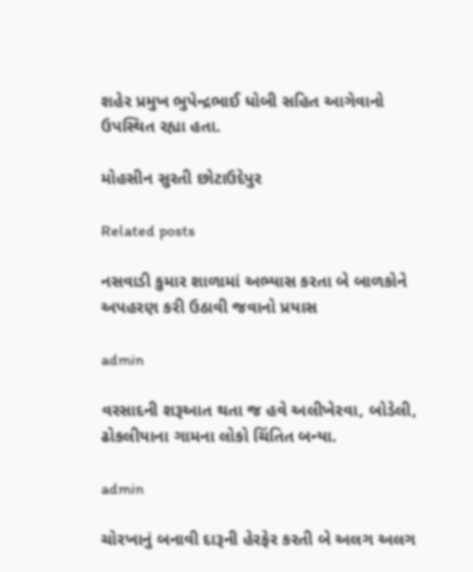શહેર પ્રમુખ ભુપેન્દ્રભાઈ ધોબી સહિત આગેવાનો ઉપસ્થિત રહ્યા હતા.

મોહસીન સુરતી છોટાઉદેપુર

Related posts

નસવાડી કુમાર શાળામાં અભ્યાસ કરતા બે બાળકોને અપહરણ કરી ઉઠાવી જવાનો પ્રયાસ

admin

વરસાદની શરૂઆત થતા જ હવે અલીખેરવા, બોડેલી, ઢોકલીયાના ગામના લોકો ચિંતિત બન્યા.

admin

ચોરખાનું બનાવી દારૂની હેરફેર કરતી બે અલગ અલગ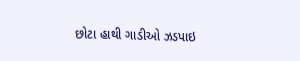છોટા હાથી ગાડીઓ ઝડપાઇ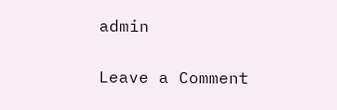admin

Leave a Comment